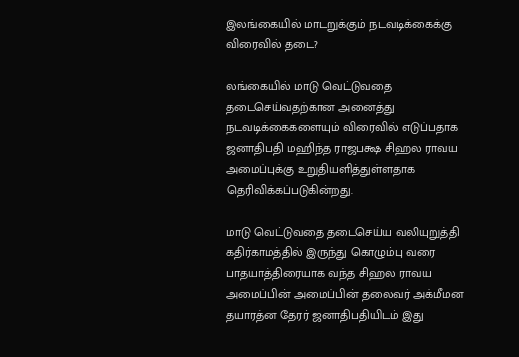இலங்கையில் மாடறுக்கும் நடவடிக்கைக்கு விரைவில் தடை?

லங்கையில் மாடு வெட்டுவதை தடைசெய்வதற்கான அனைத்து நடவடிக்கைகளையும் விரைவில் எடுப்பதாக ஜனாதிபதி மஹிந்த ராஜபக்ஷ சிஹல ராவய அமைப்புக்கு உறுதியளித்துள்ளதாக தெரிவிக்கப்படுகின்றது.

மாடு வெட்டுவதை தடைசெய்ய வலியுறுத்தி கதிர்காமத்தில் இருந்து கொழும்பு வரை பாதயாத்திரையாக வந்த சிஹல ராவய அமைப்பின் அமைப்பின் தலைவர் அக்மீமன தயாரத்ன தேரர் ஜனாதிபதியிடம் இது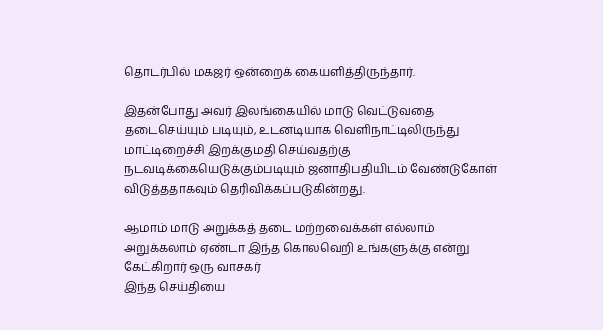தொடர்பில் மகஜர் ஒன்றைக் கையளித்திருந்தார்.

இதன்போது அவர் இலங்கையில் மாடு வெட்டுவதை தடைசெய்யும் படியும், உடனடியாக வெளிநாட்டிலிருந்து மாட்டிறைச்சி இறக்குமதி செய்வதற்கு நடவடிக்கையெடுக்கும்படியும் ஜனாதிபதியிடம் வேண்டுகோள் விடுத்ததாகவும் தெரிவிக்கப்படுகின்றது.

ஆமாம் மாடு அறுக்கத் தடை மற்றவைக்கள் எல்லாம் அறுக்கலாம் ஏண்டா இந்த கொலவெறி உங்களுக்கு என்று கேட்கிறார் ஒரு வாசகர்
இந்த செய்தியை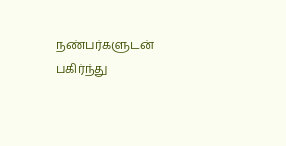நண்பர்களுடன் பகிர்ந்து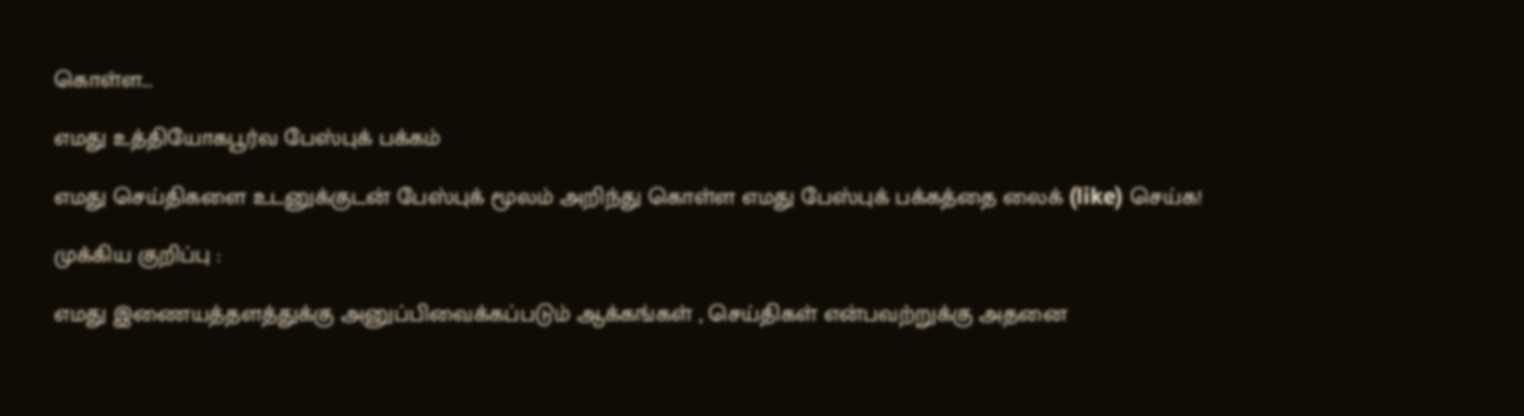கொள்ள...

எமது உத்தியோகபூர்வ பேஸ்புக் பக்கம்

எமது செய்திகளை உடனுக்குடன் பேஸ்புக் மூலம் அறிந்து கொள்ள எமது பேஸ்புக் பக்கத்தை லைக் (like) செய்க!

முக்கிய குறிப்பு :

எமது இணையத்தளத்துக்கு அனுப்பிவைக்கப்படும் ஆக்கங்கள் , செய்திகள் என்பவற்றுக்கு அதனை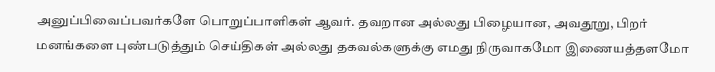அனுப்பிவைப்பவர்களே பொறுப்பாளிகள் ஆவர். தவறான அல்லது பிழையான, அவதூறு, பிறர் மனங்களை புண்படுத்தும் செய்திகள் அல்லது தகவல்களுக்கு எமது நிருவாகமோ இணையத்தளமோ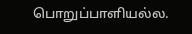பொறுப்பாளியல்ல.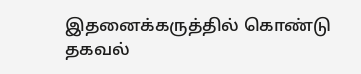இதனைக்கருத்தில் கொண்டு தகவல்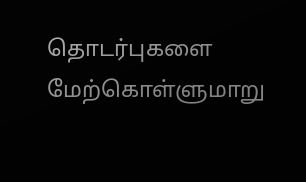தொடர்புகளை மேற்கொள்ளுமாறு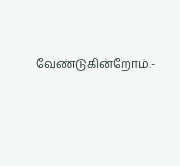வேண்டுகின்றோம்.-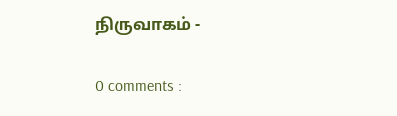நிருவாகம் -

0 comments :